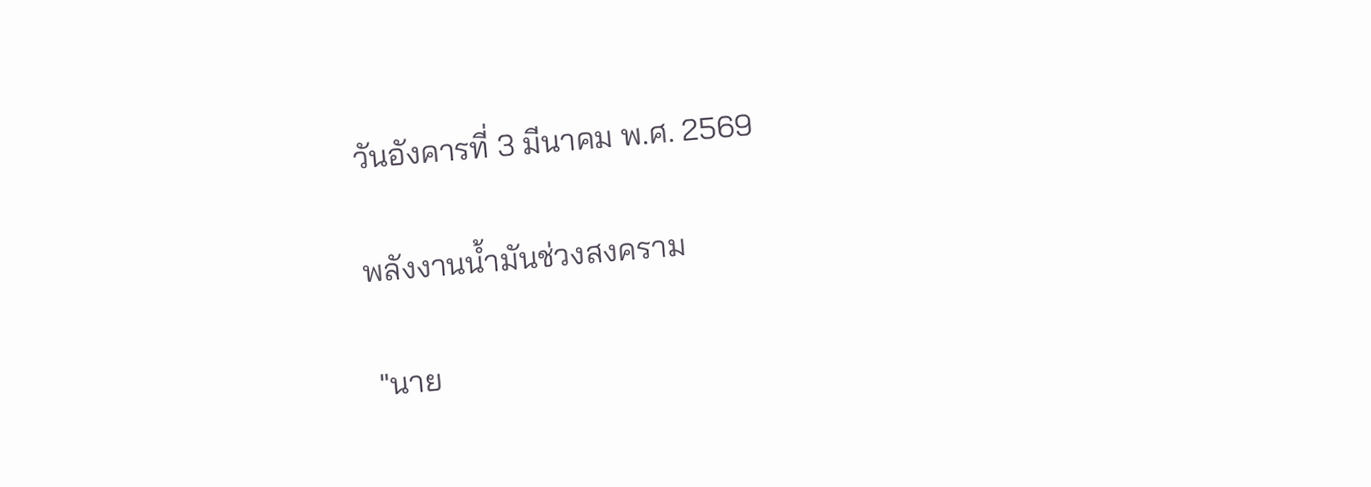วันอังคารที่ 3 มีนาคม พ.ศ. 2569

พลังงานน้ำมันช่วงสงคราม

 "นาย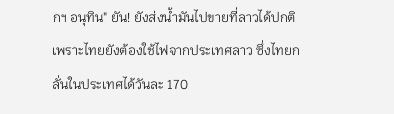กฯ อนุทิน" ยัน! ยังส่งน้ำมันไปขายที่ลาวได้ปกติ เพราะไทยยังต้องใช้ไฟจากประเทศลาว ซึ่งไทยกลั่นในประเทศได้วันละ 170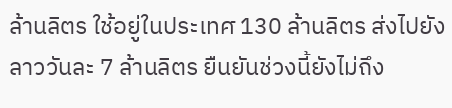ล้านลิตร ใช้อยู่ในประเทศ 130 ล้านลิตร ส่งไปยังลาววันละ 7 ล้านลิตร ยืนยันช่วงนี้ยังไม่ถึง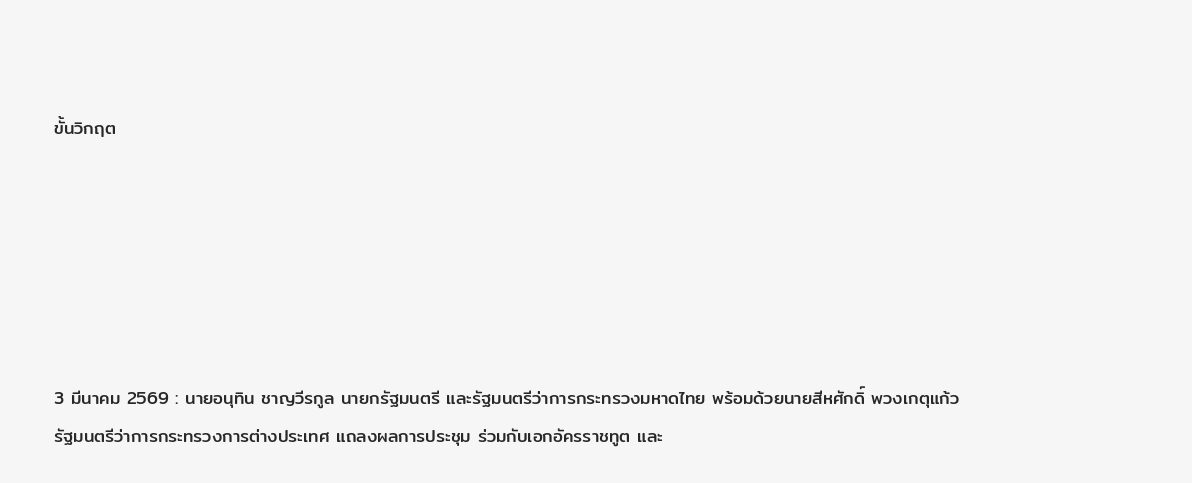ขั้นวิกฤต






3 มีนาคม 2569 : นายอนุทิน ชาญวีรกูล นายกรัฐมนตรี และรัฐมนตรีว่าการกระทรวงมหาดไทย พร้อมด้วยนายสีหศักดิ์ พวงเกตุแก้ว รัฐมนตรีว่าการกระทรวงการต่างประเทศ แถลงผลการประชุม ร่วมกับเอกอัครราชทูต และ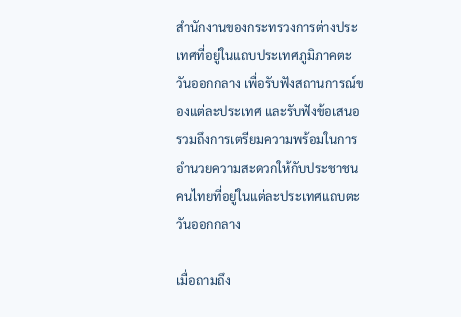สำนักงานของกระทรวงการต่างประเทศที่อยู่ในแถบประเทศภูมิภาคตะวันออกกลาง เพื่อรับฟังสถานการณ์ของแต่ละประเทศ และรับฟังข้อเสนอ รวมถึงการเตรียมความพร้อมในการอำนวยความสะดวกให้กับประชาชนคนไทยที่อยู่ในแต่ละประเทศแถบตะวันออกกลาง

เมื่อถามถึง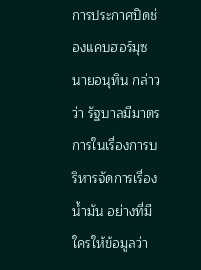การประกาศปิดช่องแคบฮอร์มุซ นายอนุทิน กล่าวว่า รัฐบาลมีมาตรการในเรื่องการบริหารจัดการเรื่องน้ำมัน อย่างที่มีใครให้ข้อมูลว่า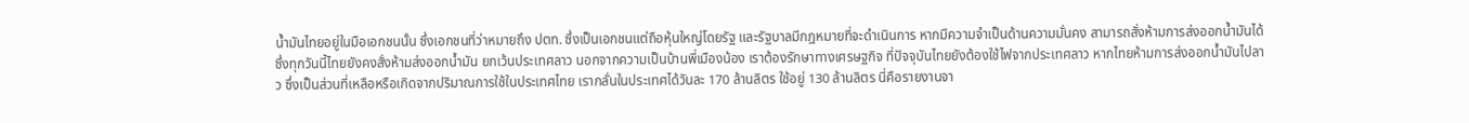น้ำมันไทยอยู่ในมือเอกชนนั้น ซึ่งเอกชนที่ว่าหมายถึง ปตท. ซึ่งเป็นเอกชนแต่ถือหุ้นใหญ่โดยรัฐ และรัฐบาลมีกฎหมายที่จะดำเนินการ หากมีความจำเป็นด้านความมั่นคง สามารถสั่งห้ามการส่งออกน้ำมันได้ ซึ่งทุกวันนี้ไทยยังคงสั่งห้ามส่งออกน้ำมัน ยกเว้นประเทศลาว นอกจากความเป็นบ้านพี่เมืองน้อง เราต้องรักษาทางเศรษฐกิจ ที่ปัจจุบันไทยยังต้องใช้ไฟจากประเทศลาว หากไทยห้ามการส่งออกน้ำมันไปลาว ซึ่งเป็นส่วนที่เหลือหรือเกิดจากปริมาณการใช้ในประเทศไทย เรากลั่นในประเทศได้วันละ 170 ล้านลิตร ใช้อยู่ 130 ล้านลิตร นี่คือรายงานจา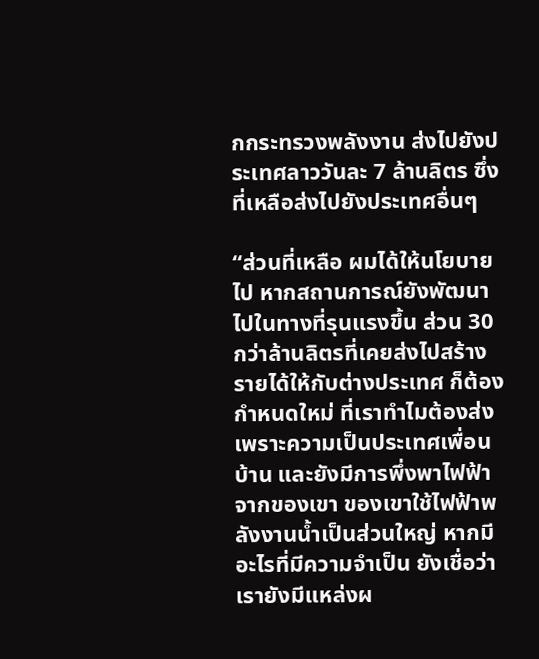กกระทรวงพลังงาน ส่งไปยังประเทศลาววันละ 7 ล้านลิตร ซึ่งที่เหลือส่งไปยังประเทศอื่นๆ

“ส่วนที่เหลือ ผมได้ให้นโยบายไป หากสถานการณ์ยังพัฒนาไปในทางที่รุนแรงขึ้น ส่วน 30 กว่าล้านลิตรที่เคยส่งไปสร้างรายได้ให้กับต่างประเทศ ก็ต้องกำหนดใหม่ ที่เราทำไมต้องส่ง เพราะความเป็นประเทศเพื่อนบ้าน และยังมีการพึ่งพาไฟฟ้าจากของเขา ของเขาใช้ไฟฟ้าพลังงานน้ำเป็นส่วนใหญ่ หากมีอะไรที่มีความจำเป็น ยังเชื่อว่าเรายังมีแหล่งผ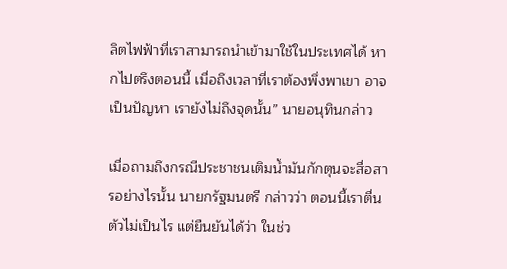ลิตไฟฟ้าที่เราสามารถนำเข้ามาใช้ในประเทศได้ หากไปตรึงตอนนี้ เมื่อถึงเวลาที่เราต้องพึ่งพาเขา อาจเป็นปัญหา เรายังไม่ถึงจุดนั้น” นายอนุทินกล่าว

เมื่อถามถึงกรณีประชาชนเติมน้ำมันกักตุนจะสื่อสารอย่างไรนั้น นายกรัฐมนตรี กล่าวว่า ตอนนี้เราตื่นตัวไม่เป็นไร แต่ยืนยันได้ว่า ในช่ว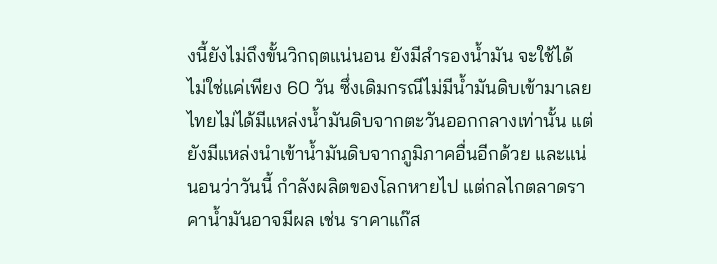งนี้ยังไม่ถึงขั้นวิกฤตแน่นอน ยังมีสำรองน้ำมัน จะใช้ได้ ไม่ใช่แค่เพียง 60 วัน ซึ่งเดิมกรณีไม่มีน้ำมันดิบเข้ามาเลย ไทยไม่ได้มีแหล่งน้ำมันดิบจากตะวันออกกลางเท่านั้น แต่ยังมีแหล่งนำเข้าน้ำมันดิบจากภูมิภาคอื่นอีกด้วย และแน่นอนว่าวันนี้ กำลังผลิตของโลกหายไป แต่กลไกตลาดราคาน้ำมันอาจมีผล เช่น ราคาแก๊ส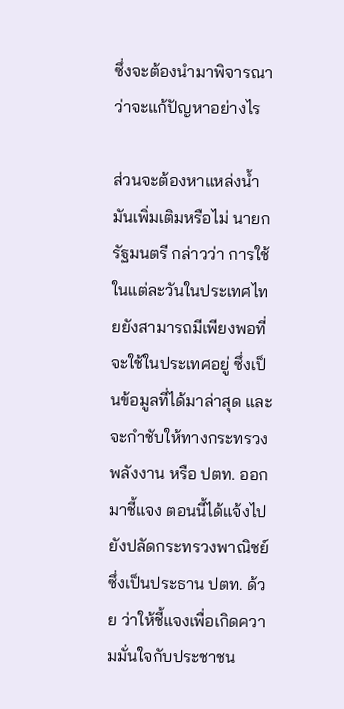ซึ่งจะต้องนำมาพิจารณาว่าจะแก้ปัญหาอย่างไร

ส่วนจะต้องหาแหล่งน้ำมันเพิ่มเติมหรือไม่ นายกรัฐมนตรี กล่าวว่า การใช้ในแต่ละวันในประเทศไทยยังสามารถมีเพียงพอที่จะใช้ในประเทศอยู่ ซึ่งเป็นข้อมูลที่ได้มาล่าสุด และจะกำชับให้ทางกระทรวงพลังงาน หรือ ปตท. ออกมาชี้แจง ตอนนี้ได้แจ้งไปยังปลัดกระทรวงพาณิชย์ ซึ่งเป็นประธาน ปตท. ด้วย ว่าให้ชี้แจงเพื่อเกิดความมั่นใจกับประชาชน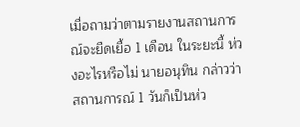เมื่อถามว่าตามรายงานสถานการณ์จะยืดเยื้อ 1 เดือน ในระยะนี้ ห่วงอะไรหรือไม่ นายอนุทิน กล่าวว่า สถานการณ์ 1 วันก็เป็นห่ว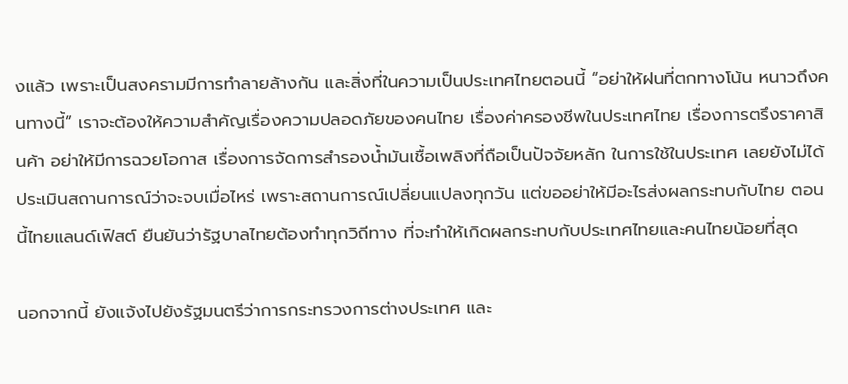งแล้ว เพราะเป็นสงครามมีการทำลายล้างกัน และสิ่งที่ในความเป็นประเทศไทยตอนนี้ “อย่าให้ฝนที่ตกทางโน้น หนาวถึงคนทางนี้” เราจะต้องให้ความสำคัญเรื่องความปลอดภัยของคนไทย เรื่องค่าครองชีพในประเทศไทย เรื่องการตรึงราคาสินค้า อย่าให้มีการฉวยโอกาส เรื่องการจัดการสำรองน้ำมันเชื้อเพลิงที่ถือเป็นปัจจัยหลัก ในการใช้ในประเทศ เลยยังไม่ได้ประเมินสถานการณ์ว่าจะจบเมื่อไหร่ เพราะสถานการณ์เปลี่ยนแปลงทุกวัน แต่ขออย่าให้มีอะไรส่งผลกระทบกับไทย ตอนนี้ไทยแลนด์เฟิสต์ ยืนยันว่ารัฐบาลไทยต้องทำทุกวิถีทาง ที่จะทำให้เกิดผลกระทบกับประเทศไทยและคนไทยน้อยที่สุด

นอกจากนี้ ยังแจ้งไปยังรัฐมนตรีว่าการกระทรวงการต่างประเทศ และ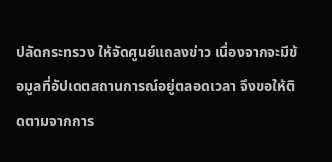ปลัดกระทรวง ให้จัดศูนย์แถลงข่าว เนื่องจากจะมีข้อมูลที่อัปเดตสถานการณ์อยู่ตลอดเวลา จึงขอให้ติดตามจากการ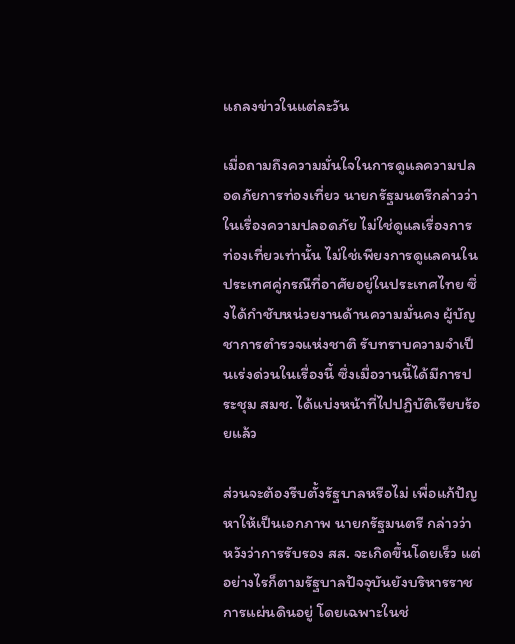แถลงข่าวในแต่ละวัน

เมื่อถามถึงความมั่นใจในการดูแลความปลอดภัยการท่องเที่ยว นายกรัฐมนตรีกล่าวว่า ในเรื่องความปลอดภัย ไม่ใช่ดูแลเรื่องการท่องเที่ยวเท่านั้น ไม่ใช่เพียงการดูแลคนในประเทศคู่กรณีที่อาศัยอยู่ในประเทศไทย ซึ่งได้กำชับหน่วยงานด้านความมั่นคง ผู้บัญชาการตำรวจแห่งชาติ รับทราบความจำเป็นเร่งด่วนในเรื่องนี้ ซึ่งเมื่อวานนี้ได้มีการประชุม สมช. ได้แบ่งหน้าที่ไปปฏิบัติเรียบร้อยแล้ว

ส่วนจะต้องรีบตั้งรัฐบาลหรือไม่ เพื่อแก้ปัญหาให้เป็นเอกภาพ นายกรัฐมนตรี กล่าวว่า หวังว่าการรับรอง สส. จะเกิดขึ้นโดยเร็ว แต่อย่างไรก็ตามรัฐบาลปัจจุบันยังบริหารราชการแผ่นดินอยู่ โดยเฉพาะในช่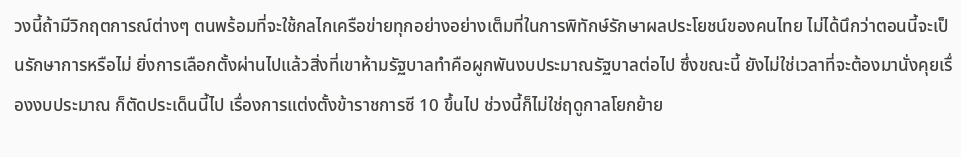วงนี้ถ้ามีวิกฤตการณ์ต่างๆ ตนพร้อมที่จะใช้กลไกเครือข่ายทุกอย่างอย่างเต็มที่ในการพิทักษ์รักษาผลประโยชน์ของคนไทย ไม่ได้นึกว่าตอนนี้จะเป็นรักษาการหรือไม่ ยิ่งการเลือกตั้งผ่านไปแล้วสิ่งที่เขาห้ามรัฐบาลทำคือผูกพันงบประมาณรัฐบาลต่อไป ซึ่งขณะนี้ ยังไม่ใช่เวลาที่จะต้องมานั่งคุยเรื่องงบประมาณ ก็ตัดประเด็นนี้ไป เรื่องการแต่งตั้งข้าราชการซี 10 ขึ้นไป ช่วงนี้ก็ไม่ใช่ฤดูกาลโยกย้าย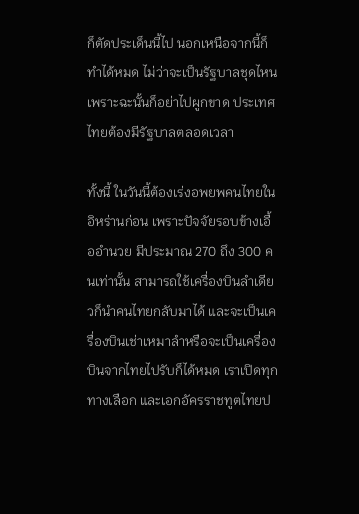ก็ตัดประเด็นนี้ไป นอกเหนือจากนี้ก็ทำได้หมด ไม่ว่าจะเป็นรัฐบาลชุดไหน เพราะฉะนั้นก็อย่าไปผูกขาด ประเทศไทยต้องมีรัฐบาลตลอดเวลา

ทั้งนี้ ในวันนี้ต้องเร่งอพยพคนไทยในอิหร่านก่อน เพราะปัจจัยรอบข้างเอื้ออำนวย มีประมาณ 270 ถึง 300 คนเท่านั้น สามารถใช้เครื่องบินลำเดียวก็นำคนไทยกลับมาได้ และจะเป็นเครื่องบินเช่าเหมาลำหรือจะเป็นเครื่องบินจากไทยไปรับก็ได้หมด เราเปิดทุกทางเลือก และเอกอัครราชทูตไทยป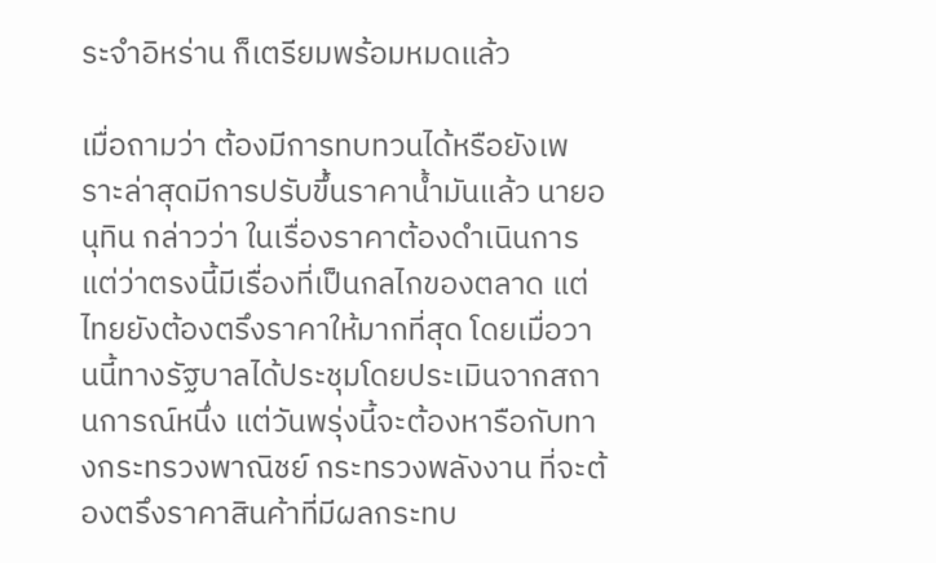ระจำอิหร่าน ก็เตรียมพร้อมหมดแล้ว

เมื่อถามว่า ต้องมีการทบทวนได้หรือยังเพราะล่าสุดมีการปรับขึ้นราคาน้ำมันแล้ว นายอนุทิน กล่าวว่า ในเรื่องราคาต้องดำเนินการ แต่ว่าตรงนี้มีเรื่องที่เป็นกลไกของตลาด แต่ไทยยังต้องตรึงราคาให้มากที่สุด โดยเมื่อวานนี้ทางรัฐบาลได้ประชุมโดยประเมินจากสถานการณ์หนึ่ง แต่วันพรุ่งนี้จะต้องหารือกับทางกระทรวงพาณิชย์ กระทรวงพลังงาน ที่จะต้องตรึงราคาสินค้าที่มีผลกระทบ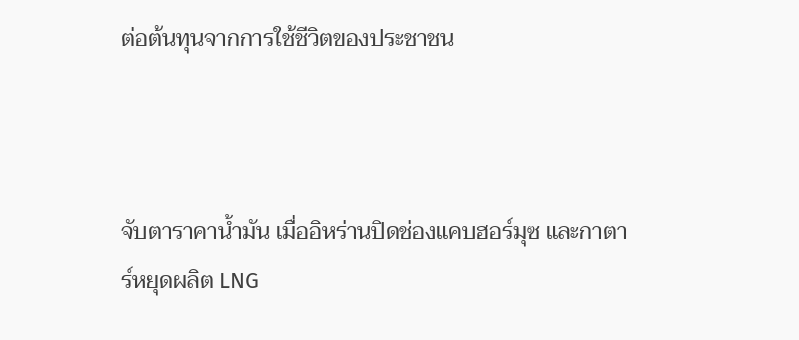ต่อต้นทุนจากการใช้ชีวิตของประชาชน



จับตาราคาน้ำมัน เมื่ออิหร่านปิดช่องแคบฮอร์มุซ และกาตาร์หยุดผลิต LNG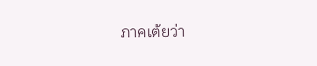ภาคเต้ยว่า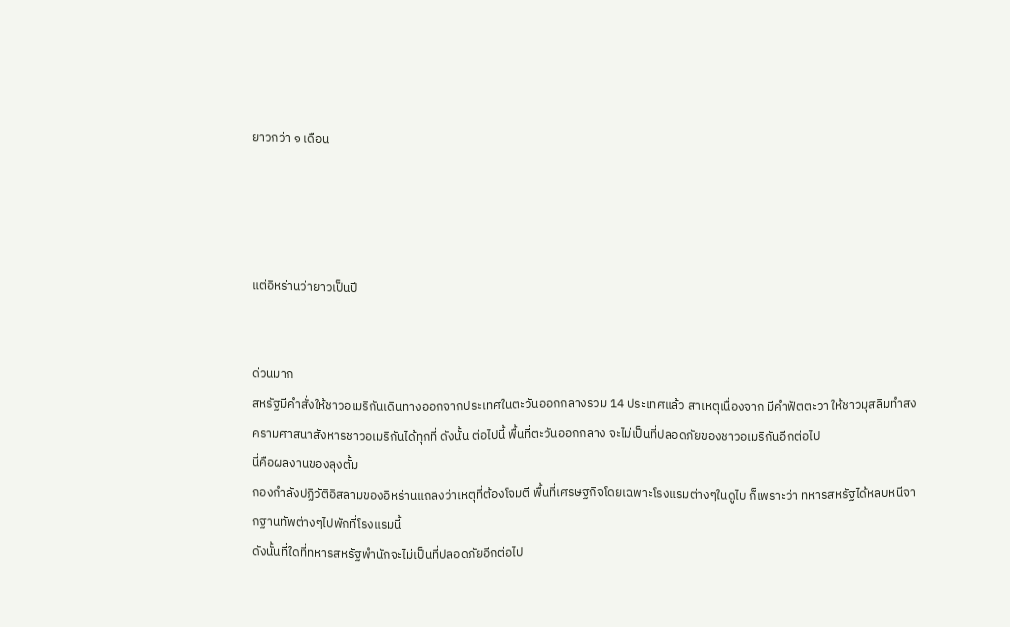ยาวกว่า ๑ เดือน




แต่อิหร่านว่ายาวเป็นปี


ด่วนมาก
สหรัฐมีคำสั่งให้ชาวอเมริกันเดินทางออกจากประเทศในตะวันออกกลางรวม 14 ประเทศแล้ว สาเหตุเนื่องจาก มีคำฟัตตะวา ให้ชาวมุสลิมทำสงครามศาสนาสังหารชาวอเมริกันได้ทุกที่ ดังนั้น ต่อไปนี้ พื้นที่ตะวันออกกลาง จะไม่เป็นที่ปลอดภัยของชาวอเมริกันอีกต่อไป
นี่คือผลงานของลุงตั้ม
กองกำลังปฏิวัติอิสลามของอิหร่านแถลงว่าเหตุที่ต้องโจมตี พื้นที่เศรษฐกิจโดยเฉพาะโรงแรมต่างๆในดูไบ ก็เพราะว่า ทหารสหรัฐได้หลบหนีจากฐานทัพต่างๆไปพักที่โรงแรมนี้
ดังนั้นที่ใดที่ทหารสหรัฐพำนักจะไม่เป็นที่ปลอดภัยอีกต่อไป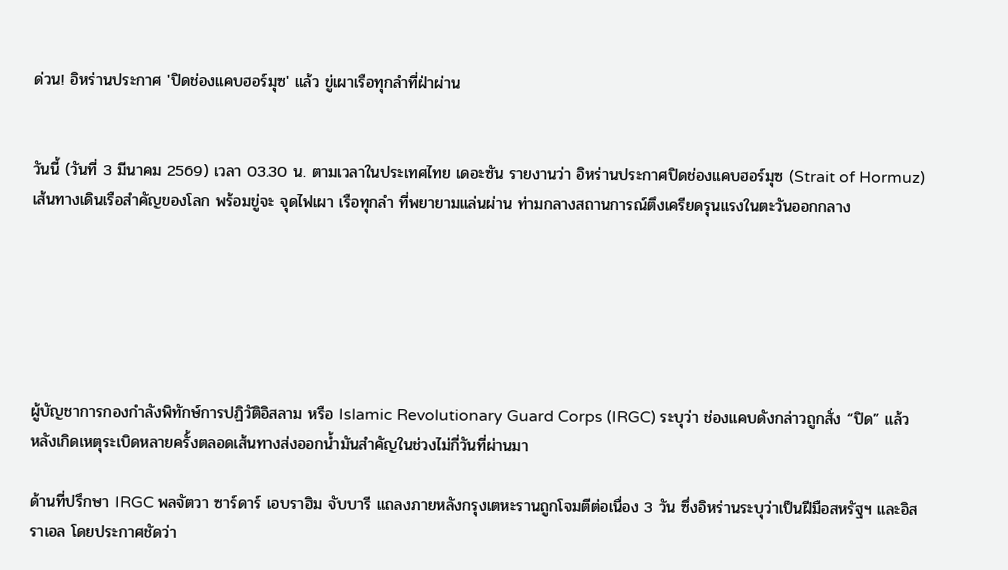ด่วน! อิหร่านประกาศ 'ปิดช่องแคบฮอร์มุซ' แล้ว ขู่เผาเรือทุกลำที่ฝ่าผ่าน


วันนี้ (วันที่ 3 มีนาคม 2569) เวลา 03.30 น. ตามเวลาในประเทศไทย เดอะซัน รายงานว่า อิหร่านประกาศปิดช่องแคบฮอร์มุซ (Strait of Hormuz) เส้นทางเดินเรือสำคัญของโลก พร้อมขู่จะ จุดไฟเผา เรือทุกลำ ที่พยายามแล่นผ่าน ท่ามกลางสถานการณ์ตึงเครียดรุนแรงในตะวันออกกลาง






ผู้บัญชาการกองกำลังพิทักษ์การปฏิวัติอิสลาม หรือ Islamic Revolutionary Guard Corps (IRGC) ระบุว่า ช่องแคบดังกล่าวถูกสั่ง “ปิด” แล้ว หลังเกิดเหตุระเบิดหลายครั้งตลอดเส้นทางส่งออกน้ำมันสำคัญในช่วงไม่กี่วันที่ผ่านมา

ด้านที่ปรึกษา IRGC พลจัตวา ซาร์ดาร์ เอบราฮิม จับบารี แถลงภายหลังกรุงเตหะรานถูกโจมตีต่อเนื่อง 3 วัน ซึ่งอิหร่านระบุว่าเป็นฝีมือสหรัฐฯ และอิสราเอล โดยประกาศชัดว่า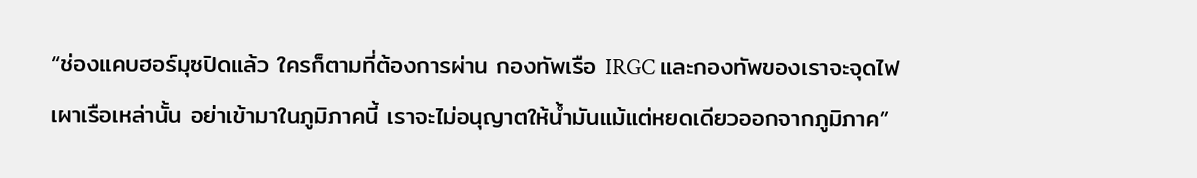“ช่องแคบฮอร์มุซปิดแล้ว ใครก็ตามที่ต้องการผ่าน กองทัพเรือ IRGC และกองทัพของเราจะจุดไฟเผาเรือเหล่านั้น อย่าเข้ามาในภูมิภาคนี้ เราจะไม่อนุญาตให้น้ำมันแม้แต่หยดเดียวออกจากภูมิภาค”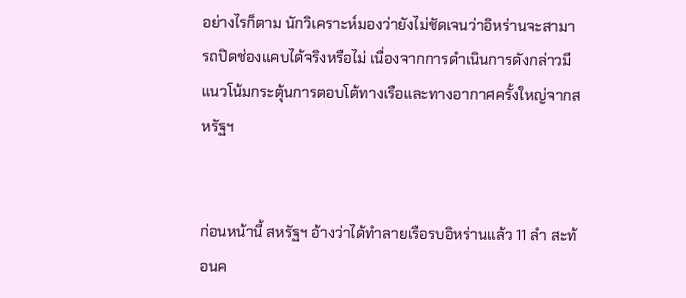อย่างไรก็ตาม นักวิเคราะห์มองว่ายังไม่ชัดเจนว่าอิหร่านจะสามารถปิดช่องแคบได้จริงหรือไม่ เนื่องจากการดำเนินการดังกล่าวมีแนวโน้มกระตุ้นการตอบโต้ทางเรือและทางอากาศครั้งใหญ่จากสหรัฐฯ


ก่อนหน้านี้ สหรัฐฯ อ้างว่าได้ทำลายเรือรบอิหร่านแล้ว 11 ลำ สะท้อนค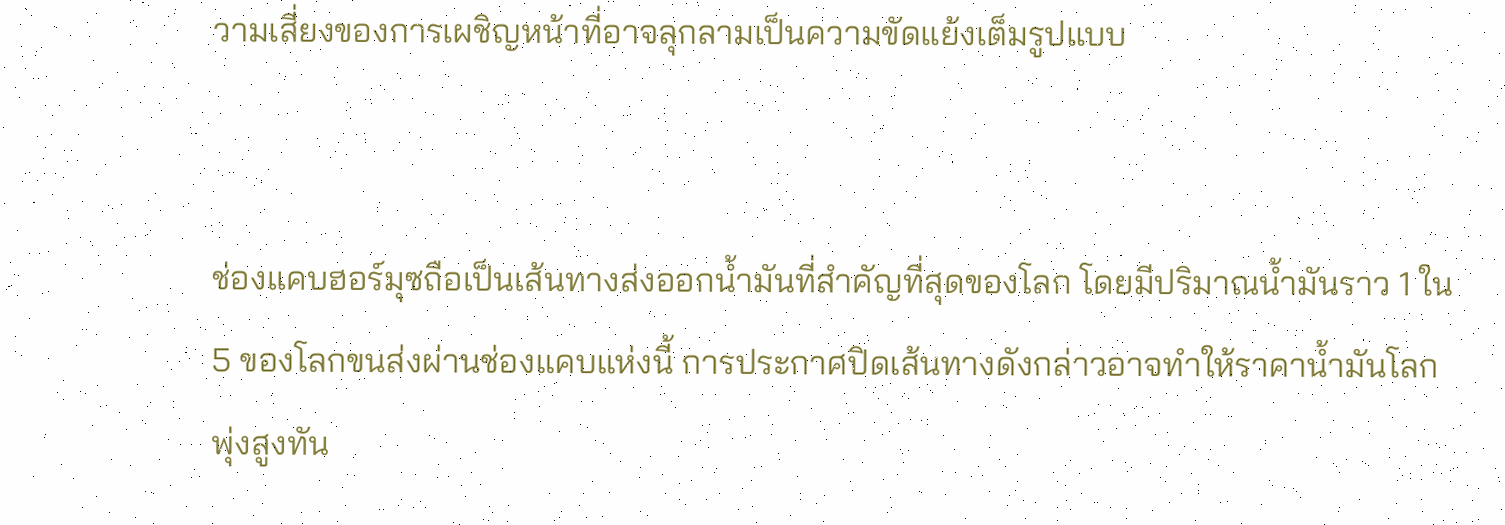วามเสี่ยงของการเผชิญหน้าที่อาจลุกลามเป็นความขัดแย้งเต็มรูปแบบ


ช่องแคบฮอร์มุซถือเป็นเส้นทางส่งออกน้ำมันที่สำคัญที่สุดของโลก โดยมีปริมาณน้ำมันราว 1 ใน 5 ของโลกขนส่งผ่านช่องแคบแห่งนี้ การประกาศปิดเส้นทางดังกล่าวอาจทำให้ราคาน้ำมันโลกพุ่งสูงทัน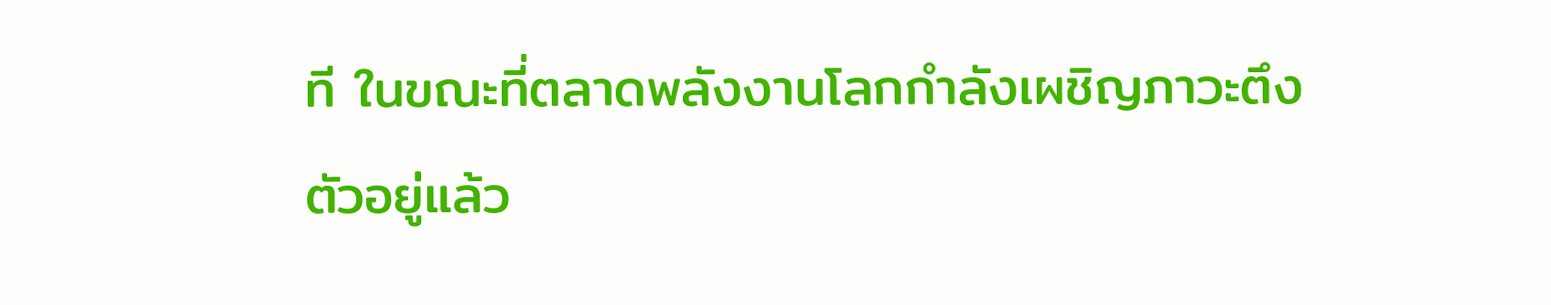ที ในขณะที่ตลาดพลังงานโลกกำลังเผชิญภาวะตึงตัวอยู่แล้ว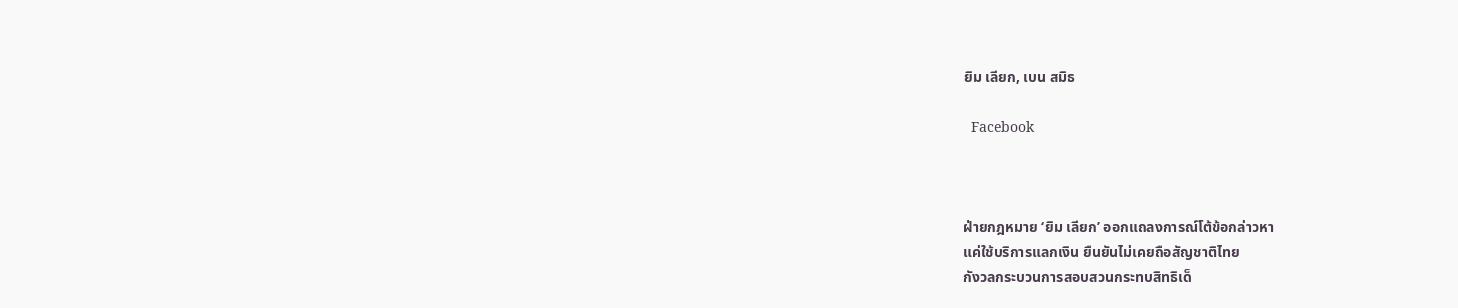ยิม เลียก, เบน สมิธ

  Facebook



ฝ่ายกฎหมาย ‘ยิม เลียก’ ออกแถลงการณ์โต้ข้อกล่าวหา
แค่ใช้บริการแลกเงิน ยืนยันไม่เคยถือสัญชาติไทย
กังวลกระบวนการสอบสวนกระทบสิทธิเด็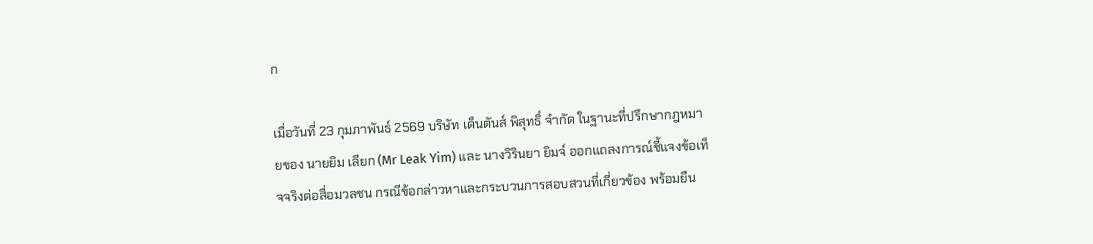ก

เมื่อวันที่ 23 กุมภาพันธ์ 2569 บริษัท เด็นตันส์ พิสุทธิ์ จำกัด ในฐานะที่ปรึกษากฎหมายของ นายยิม เลียก (Mr Leak Yim) และ นางวิรินยา ยิมจ์ ออกแถลงการณ์ชี้แจงข้อเท็จจริงต่อสื่อมวลชน กรณีข้อกล่าวหาและกระบวนการสอบสวนที่เกี่ยวข้อง พร้อมยืน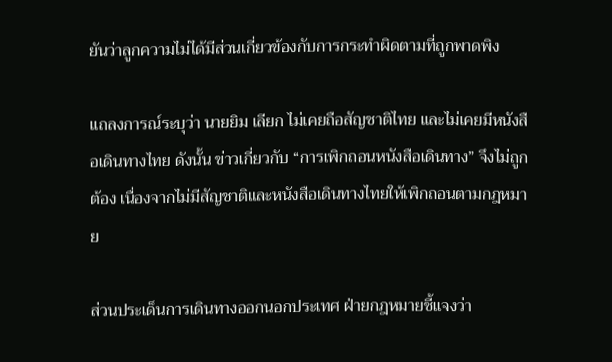ยันว่าลูกความไม่ได้มีส่วนเกี่ยวข้องกับการกระทำผิดตามที่ถูกพาดพิง

แถลงการณ์ระบุว่า นายยิม เลียก ไม่เคยถือสัญชาติไทย และไม่เคยมีหนังสือเดินทางไทย ดังนั้น ข่าวเกี่ยวกับ “การเพิกถอนหนังสือเดินทาง” จึงไม่ถูกต้อง เนื่องจากไม่มีสัญชาติและหนังสือเดินทางไทยให้เพิกถอนตามกฎหมาย

ส่วนประเด็นการเดินทางออกนอกประเทศ ฝ่ายกฎหมายชี้แจงว่า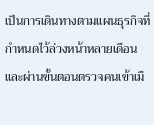เป็นการเดินทางตามแผนธุรกิจที่กำหนดไว้ล่วงหน้าหลายเดือน และผ่านขั้นตอนตรวจคนเข้าเมื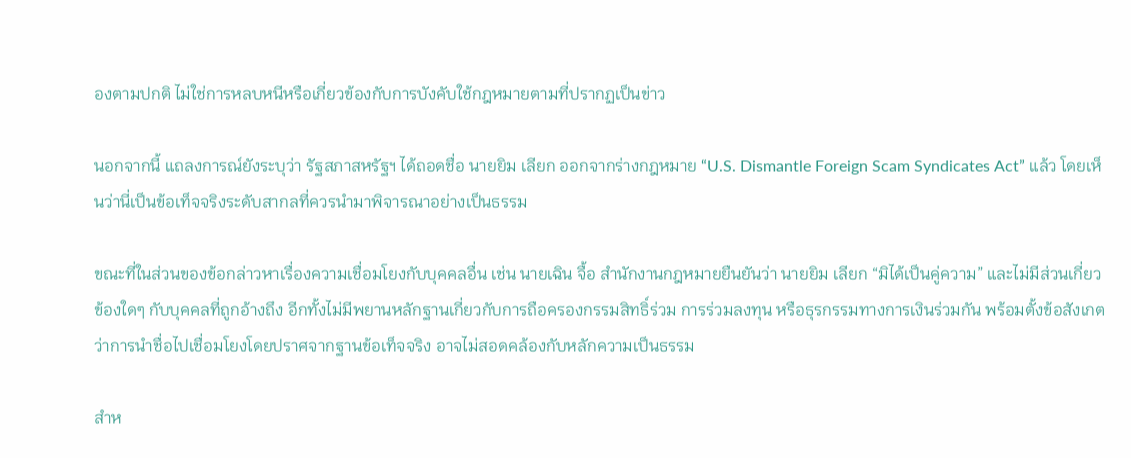องตามปกติ ไม่ใช่การหลบหนีหรือเกี่ยวข้องกับการบังคับใช้กฎหมายตามที่ปรากฏเป็นข่าว

นอกจากนี้ แถลงการณ์ยังระบุว่า รัฐสภาสหรัฐฯ ได้ถอดชื่อ นายยิม เลียก ออกจากร่างกฎหมาย “U.S. Dismantle Foreign Scam Syndicates Act” แล้ว โดยเห็นว่านี่เป็นข้อเท็จจริงระดับสากลที่ควรนำมาพิจารณาอย่างเป็นธรรม

ขณะที่ในส่วนของข้อกล่าวหาเรื่องความเชื่อมโยงกับบุคคลอื่น เช่น นายเฉิน จื้อ สำนักงานกฎหมายยืนยันว่า นายยิม เลียก “มิได้เป็นคู่ความ” และไม่มีส่วนเกี่ยวข้องใดๆ กับบุคคลที่ถูกอ้างถึง อีกทั้งไม่มีพยานหลักฐานเกี่ยวกับการถือครองกรรมสิทธิ์ร่วม การร่วมลงทุน หรือธุรกรรมทางการเงินร่วมกัน พร้อมตั้งข้อสังเกตว่าการนำชื่อไปเชื่อมโยงโดยปราศจากฐานข้อเท็จจริง อาจไม่สอดคล้องกับหลักความเป็นธรรม

สำห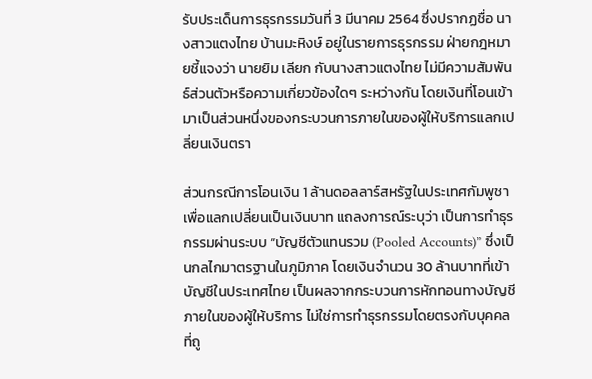รับประเด็นการธุรกรรมวันที่ 3 มีนาคม 2564 ซึ่งปรากฏชื่อ นางสาวแตงไทย บ้านมะหิงษ์ อยู่ในรายการธุรกรรม ฝ่ายกฎหมายชี้แจงว่า นายยิม เลียก กับนางสาวแตงไทย ไม่มีความสัมพันธ์ส่วนตัวหรือความเกี่ยวข้องใดๆ ระหว่างกัน โดยเงินที่โอนเข้ามาเป็นส่วนหนึ่งของกระบวนการภายในของผู้ให้บริการแลกเปลี่ยนเงินตรา

ส่วนกรณีการโอนเงิน 1 ล้านดอลลาร์สหรัฐในประเทศกัมพูชาเพื่อแลกเปลี่ยนเป็นเงินบาท แถลงการณ์ระบุว่า เป็นการทำธุรกรรมผ่านระบบ “บัญชีตัวแทนรวม (Pooled Accounts)” ซึ่งเป็นกลไกมาตรฐานในภูมิภาค โดยเงินจำนวน 30 ล้านบาทที่เข้าบัญชีในประเทศไทย เป็นผลจากกระบวนการหักทอนทางบัญชีภายในของผู้ให้บริการ ไม่ใช่การทำธุรกรรมโดยตรงกับบุคคลที่ถู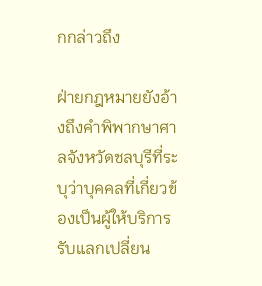กกล่าวถึง

ฝ่ายกฎหมายยังอ้างถึงคำพิพากษาศาลจังหวัดชลบุรีที่ระบุว่าบุคคลที่เกี่ยวข้องเป็นผู้ให้บริการรับแลกเปลี่ยน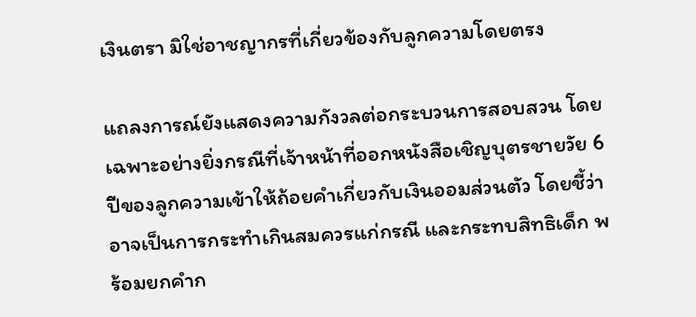เงินตรา มิใช่อาชญากรที่เกี่ยวข้องกับลูกความโดยตรง

แถลงการณ์ยังแสดงความกังวลต่อกระบวนการสอบสวน โดยเฉพาะอย่างยิ่งกรณีที่เจ้าหน้าที่ออกหนังสือเชิญบุตรชายวัย 6 ปีของลูกความเข้าให้ถ้อยคำเกี่ยวกับเงินออมส่วนตัว โดยชี้ว่าอาจเป็นการกระทำเกินสมควรแก่กรณี และกระทบสิทธิเด็ก พร้อมยกคำก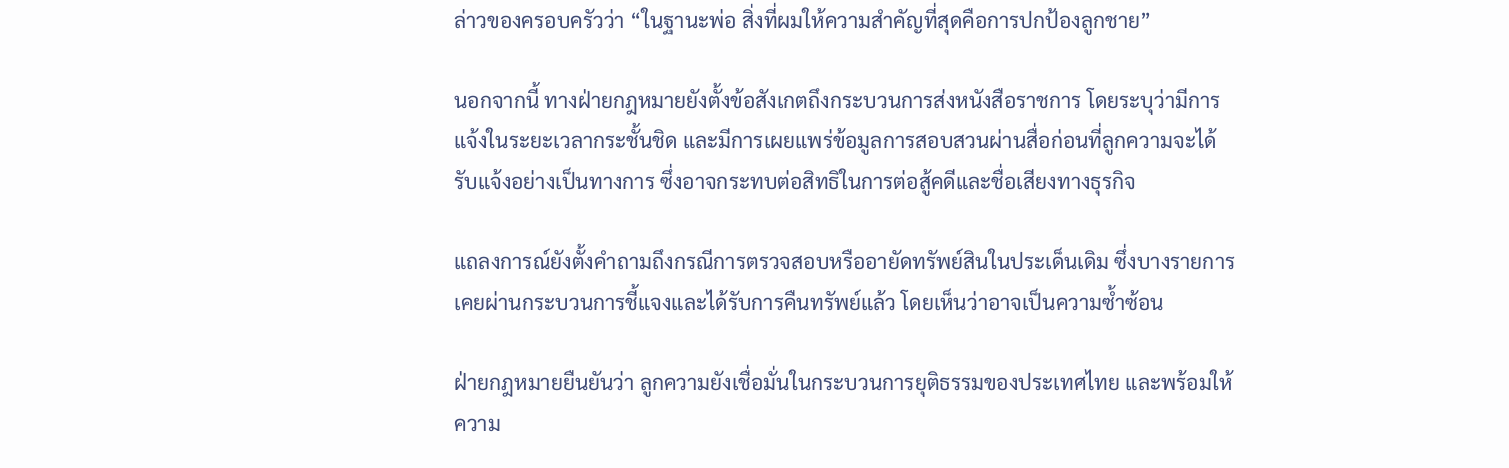ล่าวของครอบครัวว่า “ในฐานะพ่อ สิ่งที่ผมให้ความสำคัญที่สุดคือการปกป้องลูกชาย”

นอกจากนี้ ทางฝ่ายกฎหมายยังตั้งข้อสังเกตถึงกระบวนการส่งหนังสือราชการ โดยระบุว่ามีการแจ้งในระยะเวลากระชั้นชิด และมีการเผยแพร่ข้อมูลการสอบสวนผ่านสื่อก่อนที่ลูกความจะได้รับแจ้งอย่างเป็นทางการ ซึ่งอาจกระทบต่อสิทธิในการต่อสู้คดีและชื่อเสียงทางธุรกิจ

แถลงการณ์ยังตั้งคำถามถึงกรณีการตรวจสอบหรืออายัดทรัพย์สินในประเด็นเดิม ซึ่งบางรายการเคยผ่านกระบวนการชี้แจงและได้รับการคืนทรัพย์แล้ว โดยเห็นว่าอาจเป็นความซ้ำซ้อน

ฝ่ายกฎหมายยืนยันว่า ลูกความยังเชื่อมั่นในกระบวนการยุติธรรมของประเทศไทย และพร้อมให้ความ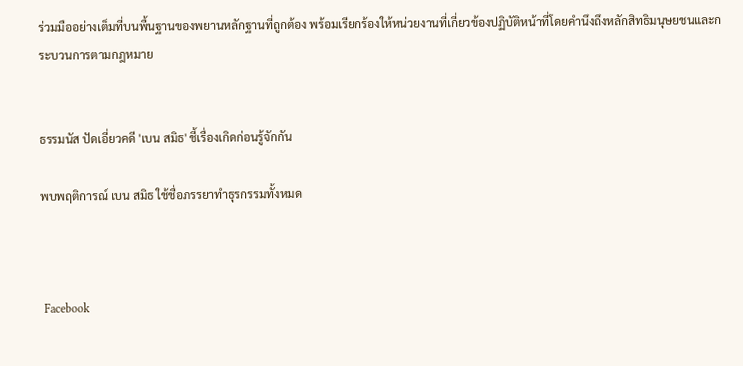ร่วมมืออย่างเต็มที่บนพื้นฐานของพยานหลักฐานที่ถูกต้อง พร้อมเรียกร้องให้หน่วยงานที่เกี่ยวข้องปฏิบัติหน้าที่โดยคำนึงถึงหลักสิทธิมนุษยชนและกระบวนการตามกฎหมาย


ธรรมนัส ปัดเอี่ยวคดี 'เบน สมิธ' ชี้เรื่องเกิดก่อนรู้จักกัน

พบพฤติการณ์ เบน สมิธ ใช้ชื่อภรรยาทำธุรกรรมทั้งหมด



 Facebook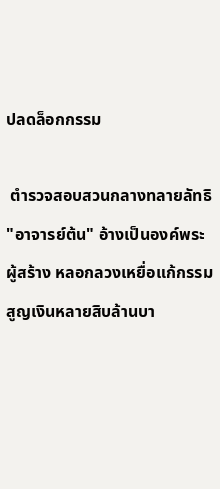ปลดล็อกกรรม

 ตำรวจสอบสวนกลางทลายลัทธิ "อาจารย์ต้น" อ้างเป็นองค์พระผู้สร้าง หลอกลวงเหยื่อแก้กรรม สูญเงินหลายสิบล้านบา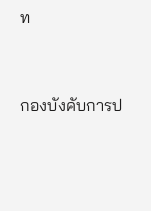ท




กองบังคับการป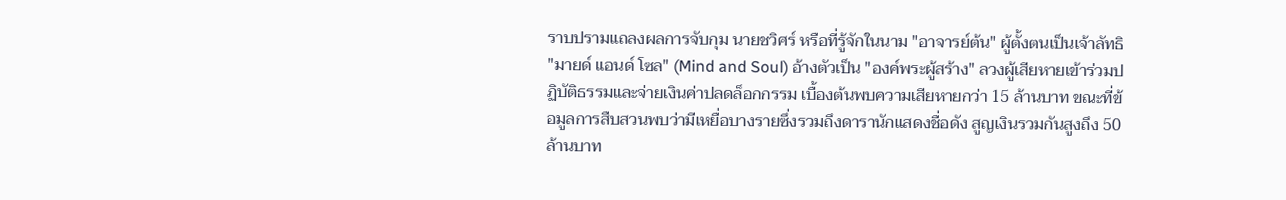ราบปรามแถลงผลการจับกุม นายชวิศร์ หรือที่รู้จักในนาม "อาจารย์ต้น" ผู้ตั้งตนเป็นเจ้าลัทธิ "มายด์ แอนด์ โซล" (Mind and Soul) อ้างตัวเป็น "องค์พระผู้สร้าง" ลวงผู้เสียหายเข้าร่วมปฏิบัติธรรมและจ่ายเงินค่าปลดล็อกกรรม เบื้องต้นพบความเสียหายกว่า 15 ล้านบาท ขณะที่ข้อมูลการสืบสวนพบว่ามีเหยื่อบางรายซึ่งรวมถึงดารานักแสดงชื่อดัง สูญเงินรวมกันสูงถึง 50 ล้านบาท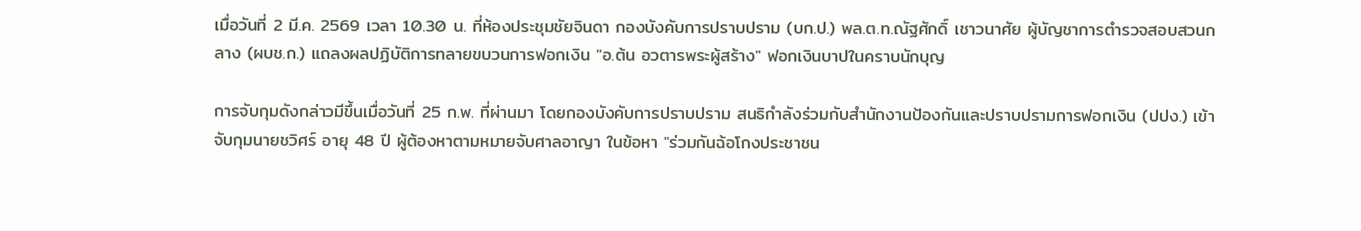เมื่อวันที่ 2 มี.ค. 2569 เวลา 10.30 น. ที่ห้องประชุมชัยจินดา กองบังคับการปราบปราม (บก.ป.) พล.ต.ท.ณัฐศักดิ์ เชาวนาศัย ผู้บัญชาการตำรวจสอบสวนกลาง (ผบช.ก.) แถลงผลปฏิบัติการทลายขบวนการฟอกเงิน "อ.ต้น อวตารพระผู้สร้าง" ฟอกเงินบาปในคราบนักบุญ

การจับกุมดังกล่าวมีขึ้นเมื่อวันที่ 25 ก.พ. ที่ผ่านมา โดยกองบังคับการปราบปราม สนธิกำลังร่วมกับสำนักงานป้องกันและปราบปรามการฟอกเงิน (ปปง.) เข้าจับกุมนายชวิศร์ อายุ 48 ปี ผู้ต้องหาตามหมายจับศาลอาญา ในข้อหา "ร่วมกันฉ้อโกงประชาชน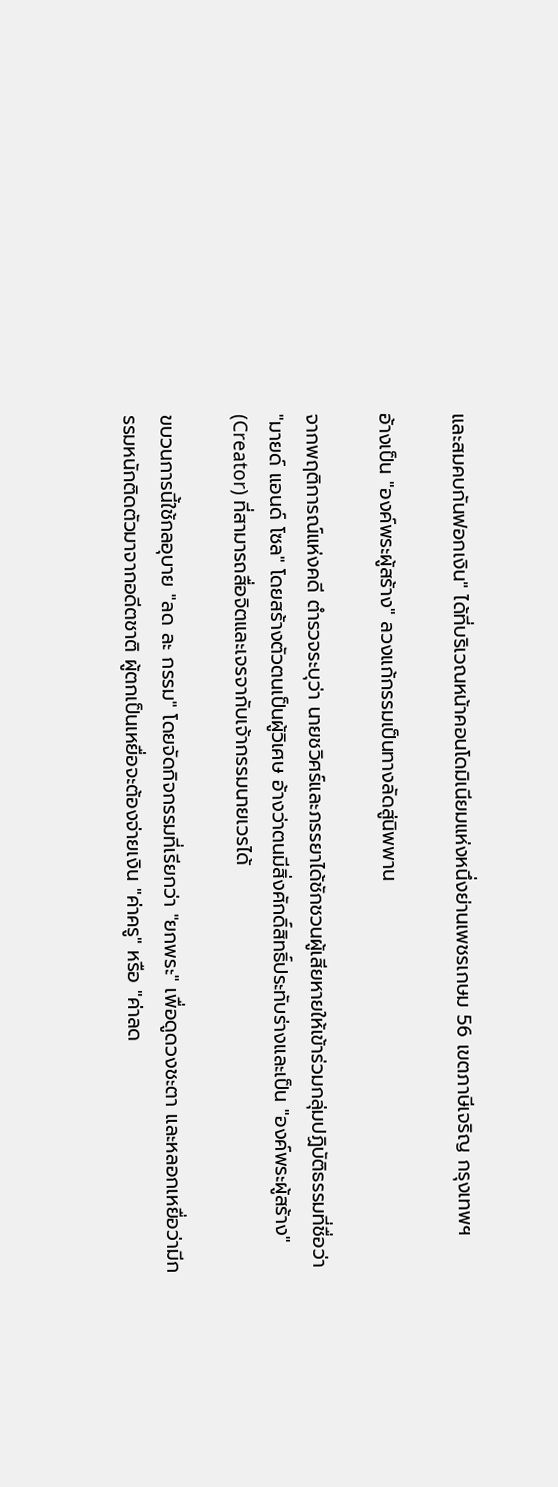และสมคบกันฟอกเงิน" ได้ที่บริเวณหน้าคอนโดมิเนียมแห่งหนึ่งย่านเพชรเกษม 56 เขตภาษีเจริญ กรุงเทพฯ

อ้างเป็น "องค์พระผู้สร้าง" ลวงแก้กรรมเป็นทางลัดสู่นิพพาน

จากพฤติการณ์แห่งคดี ตำรวจระบุว่า นายชวิศร์และภรรยาได้ชักชวนผู้เสียหายให้เข้าร่วมกลุ่มปฏิบัติธรรมที่ชื่อว่า "มายด์ แอนด์ โซล" โดยสร้างตัวตนเป็นผู้วิเศษ อ้างว่าตนมีสิ่งศักดิ์สิทธิ์ประทับร่างและเป็น "องค์พระผู้สร้าง" (Creator) ที่สามารถสื่อจิตและเจรจากับเจ้ากรรมนายเวรได้

ขบวนการนี้ใช้กลอุบาย "ลด ละ กรรม" โดยจัดกิจกรรมที่เรียกว่า "ยกพระ" เพื่อดูดวงชะตา และหลอกเหยื่อว่ามีกรรมหนักติดตัวมาจากอดีตชาติ ผู้ตกเป็นเหยื่อจะต้องจ่ายเงิน "ค่าครู" หรือ "ค่าลด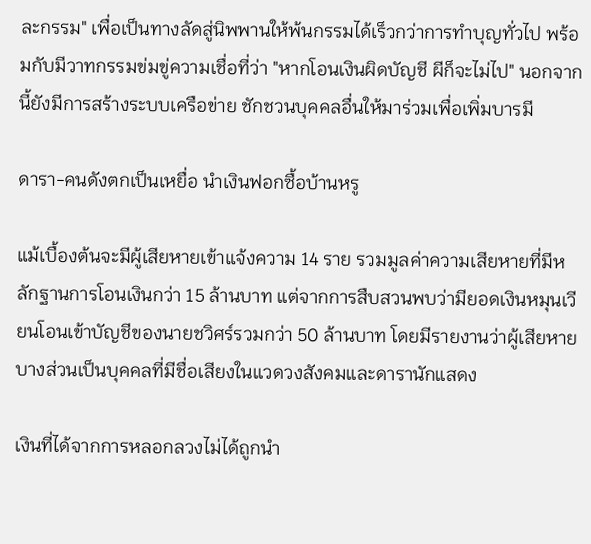ละกรรม" เพื่อเป็นทางลัดสู่นิพพานให้พ้นกรรมได้เร็วกว่าการทำบุญทั่วไป พร้อมกับมีวาทกรรมข่มขู่ความเชื่อที่ว่า "หากโอนเงินผิดบัญชี ผีก็จะไม่ไป" นอกจากนี้ยังมีการสร้างระบบเครือข่าย ชักชวนบุคคลอื่นให้มาร่วมเพื่อเพิ่มบารมี

ดารา-คนดังตกเป็นเหยื่อ นำเงินฟอกซื้อบ้านหรู

แม้เบื้องต้นจะมีผู้เสียหายเข้าแจ้งความ 14 ราย รวมมูลค่าความเสียหายที่มีหลักฐานการโอนเงินกว่า 15 ล้านบาท แต่จากการสืบสวนพบว่ามียอดเงินหมุนเวียนโอนเข้าบัญชีของนายชวิศร์รวมกว่า 50 ล้านบาท โดยมีรายงานว่าผู้เสียหายบางส่วนเป็นบุคคลที่มีชื่อเสียงในแวดวงสังคมและดารานักแสดง

เงินที่ได้จากการหลอกลวงไม่ได้ถูกนำ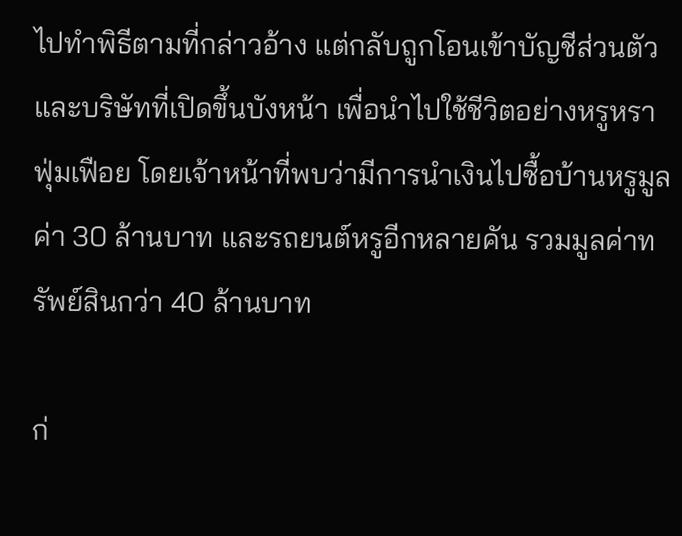ไปทำพิธีตามที่กล่าวอ้าง แต่กลับถูกโอนเข้าบัญชีส่วนตัวและบริษัทที่เปิดขึ้นบังหน้า เพื่อนำไปใช้ชีวิตอย่างหรูหราฟุ่มเฟือย โดยเจ้าหน้าที่พบว่ามีการนำเงินไปซื้อบ้านหรูมูลค่า 30 ล้านบาท และรถยนต์หรูอีกหลายคัน รวมมูลค่าทรัพย์สินกว่า 40 ล้านบาท

ก่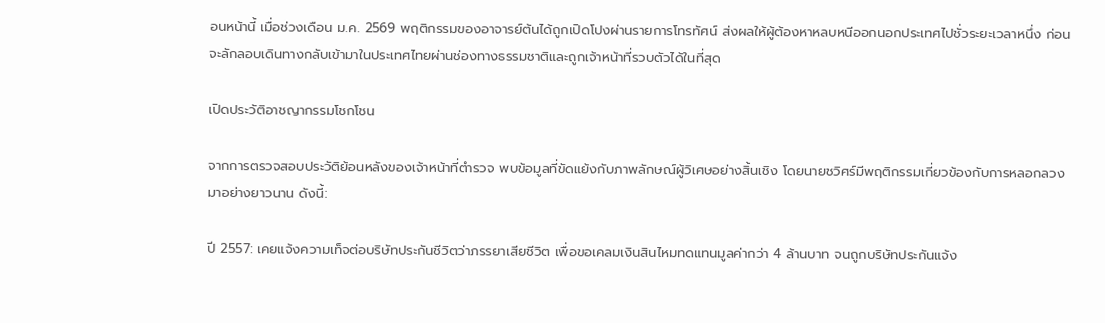อนหน้านี้ เมื่อช่วงเดือน ม.ค. 2569 พฤติกรรมของอาจารย์ต้นได้ถูกเปิดโปงผ่านรายการโทรทัศน์ ส่งผลให้ผู้ต้องหาหลบหนีออกนอกประเทศไปชั่วระยะเวลาหนึ่ง ก่อนจะลักลอบเดินทางกลับเข้ามาในประเทศไทยผ่านช่องทางธรรมชาติและถูกเจ้าหน้าที่รวบตัวได้ในที่สุด

เปิดประวัติอาชญากรรมโชกโชน

จากการตรวจสอบประวัติย้อนหลังของเจ้าหน้าที่ตำรวจ พบข้อมูลที่ขัดแย้งกับภาพลักษณ์ผู้วิเศษอย่างสิ้นเชิง โดยนายชวิศร์มีพฤติกรรมเกี่ยวข้องกับการหลอกลวงมาอย่างยาวนาน ดังนี้:

ปี 2557: เคยแจ้งความเท็จต่อบริษัทประกันชีวิตว่าภรรยาเสียชีวิต เพื่อขอเคลมเงินสินไหมทดแทนมูลค่ากว่า 4 ล้านบาท จนถูกบริษัทประกันแจ้ง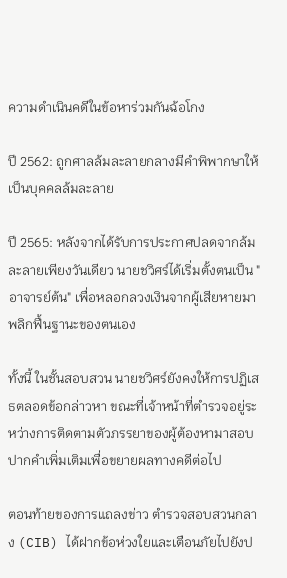ความดำเนินคดีในข้อหาร่วมกันฉ้อโกง

ปี 2562: ถูกศาลล้มละลายกลางมีคำพิพากษาให้เป็นบุคคลล้มละลาย

ปี 2565: หลังจากได้รับการประกาศปลดจากล้มละลายเพียงวันเดียว นายชวิศร์ได้เริ่มตั้งตนเป็น "อาจารย์ต้น" เพื่อหลอกลวงเงินจากผู้เสียหายมาพลิกฟื้นฐานะของตนเอง

ทั้งนี้ ในชั้นสอบสวน นายชวิศร์ยังคงให้การปฏิเสธตลอดข้อกล่าวหา ขณะที่เจ้าหน้าที่ตำรวจอยู่ระหว่างการติดตามตัวภรรยาของผู้ต้องหามาสอบปากคำเพิ่มเติมเพื่อขยายผลทางคดีต่อไป

ตอนท้ายของการแถลงข่าว ตำรวจสอบสวนกลาง (CIB) ได้ฝากข้อห่วงใยและเตือนภัยไปยังป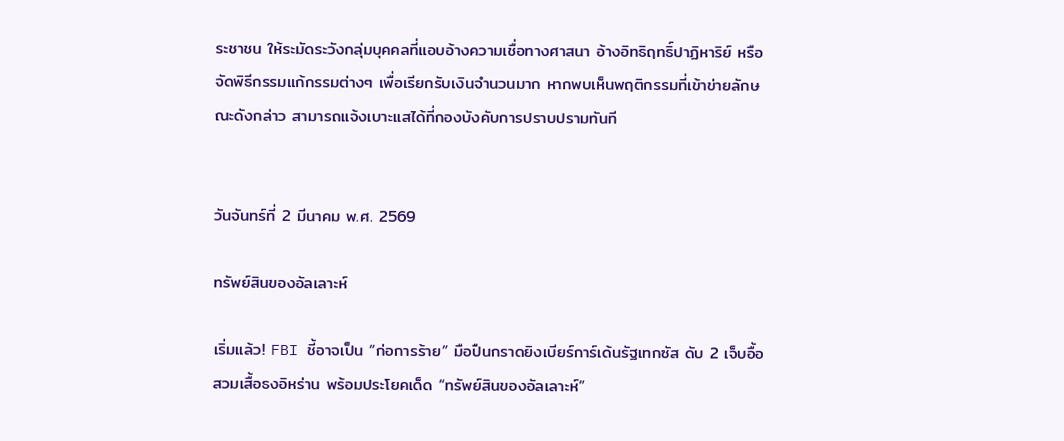ระชาชน ให้ระมัดระวังกลุ่มบุคคลที่แอบอ้างความเชื่อทางศาสนา อ้างอิทธิฤทธิ์ปาฏิหาริย์ หรือจัดพิธีกรรมแก้กรรมต่างๆ เพื่อเรียกรับเงินจำนวนมาก หากพบเห็นพฤติกรรมที่เข้าข่ายลักษณะดังกล่าว สามารถแจ้งเบาะแสได้ที่กองบังคับการปราบปรามทันที


วันจันทร์ที่ 2 มีนาคม พ.ศ. 2569

ทรัพย์สินของอัลเลาะห์

เริ่มแล้ว! FBI ชี้อาจเป็น “ก่อการร้าย” มือปืนกราดยิงเบียร์การ์เด้นรัฐเทกซัส ดับ 2 เจ็บอื้อ สวมเสื้อธงอิหร่าน พร้อมประโยคเด็ด “ทรัพย์สินของอัลเลาะห์”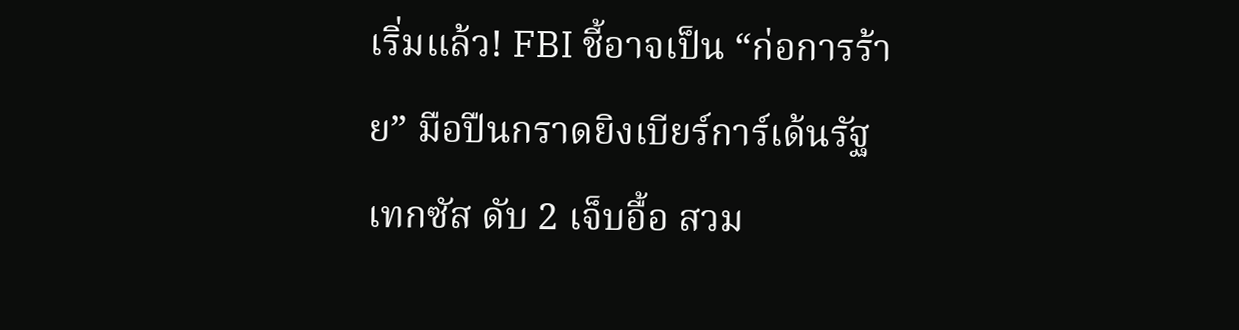เริ่มแล้ว! FBI ชี้อาจเป็น “ก่อการร้าย” มือปืนกราดยิงเบียร์การ์เด้นรัฐเทกซัส ดับ 2 เจ็บอื้อ สวม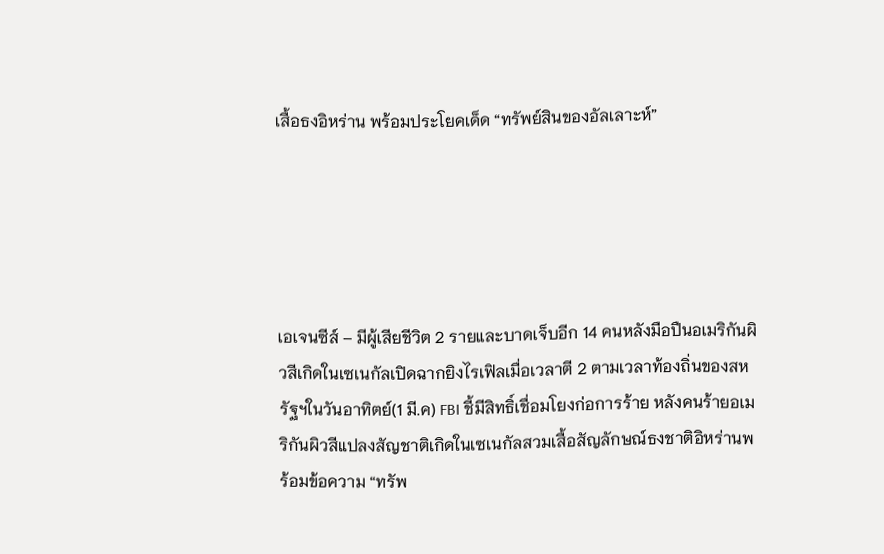เสื้อธงอิหร่าน พร้อมประโยคเด็ด “ทรัพย์สินของอัลเลาะห์”





เอเจนซีส์ – มีผู้เสียชีวิต 2 รายและบาดเจ็บอีก 14 คนหลังมือปืนอเมริกันผิวสีเกิดในเซเนกัลเปิดฉากยิงไรเฟิลเมื่อเวลาตี 2 ตามเวลาท้องถิ่นของสหรัฐฯในวันอาทิตย์(1 มี.ค) FBI ชี้มีสิทธิ์เชื่อมโยงก่อการร้าย หลังคนร้ายอเมริกันผิวสีแปลงสัญชาติเกิดในเซเนกัลสวมเสื้อสัญลักษณ์ธงชาติอิหร่านพร้อมข้อความ “ทรัพ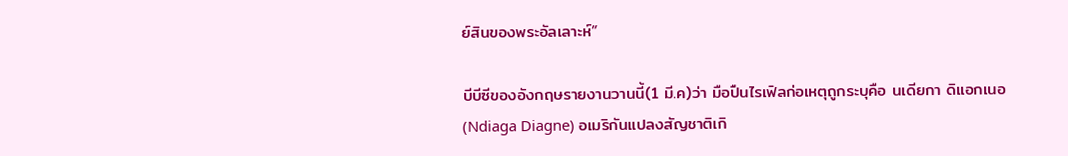ย์สินของพระอัลเลาะห์”

บีบีซีของอังกฤษรายงานวานนี้(1 มี.ค)ว่า มือปืนไรเฟิลก่อเหตุถูกระบุคือ นเดียกา ดิแอกเนอ (Ndiaga Diagne) อเมริกันแปลงสัญชาติเกิ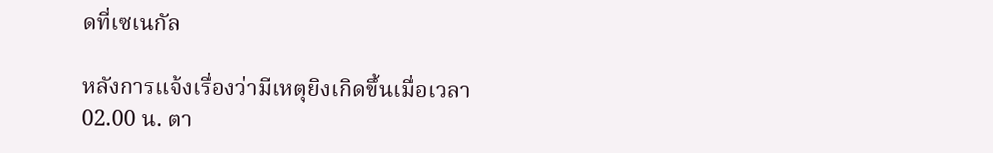ดที่เซเนกัล

หลังการแจ้งเรื่องว่ามีเหตุยิงเกิดขึ้นเมื่อเวลา 02.00 น. ตา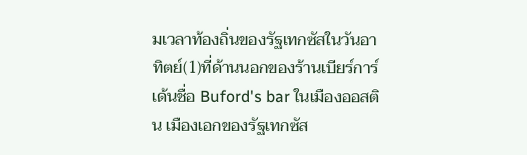มเวลาท้องถิ่นของรัฐเทกซัสในวันอาทิตย์(1)ที่ด้านนอกของร้านเบียร์การ์เด้นชื่อ Buford's bar ในเมืองออสติน เมืองเอกของรัฐเทกซัส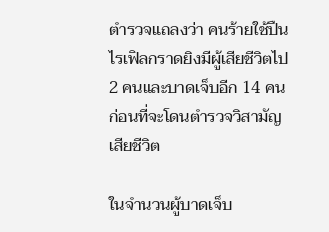ตำรวจแถลงว่า คนร้ายใช้ปืนไรเฟิลกราดยิงมีผู้เสียชีวิตไป 2 คนและบาดเจ็บอีก 14 คนก่อนที่จะโดนตำรวจวิสามัญเสียชีวิต

ในจำนวนผู้บาดเจ็บ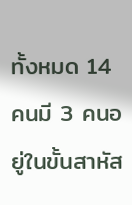ทั้งหมด 14 คนมี 3 คนอยู่ในขั้นสาหัส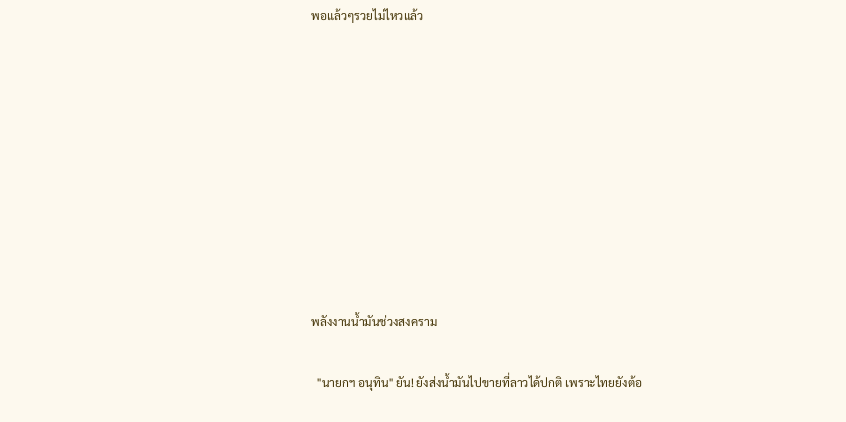พอแล้วๆรวยไม่ไหวแล้ว









พลังงานน้ำมันช่วงสงคราม

  "นายกฯ อนุทิน" ยัน! ยังส่งน้ำมันไปขายที่ลาวได้ปกติ เพราะไทยยังต้อ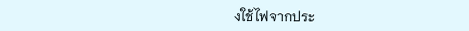งใช้ไฟจากประ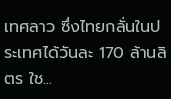เทศลาว ซึ่งไทยกลั่นในประเทศได้วันละ 170 ล้านลิตร ใช...